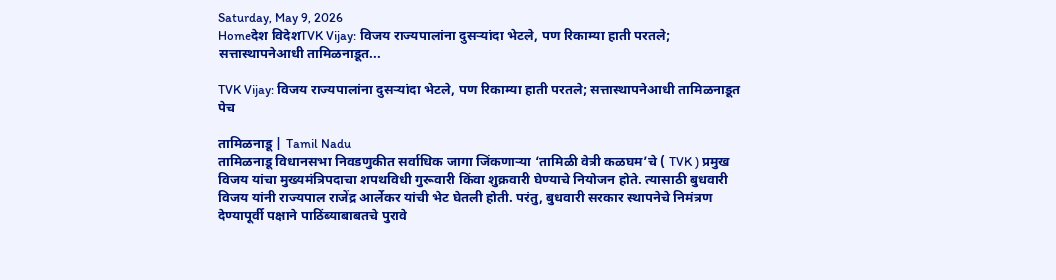Saturday, May 9, 2026
Homeदेश विदेशTVK Vijay: विजय राज्यपालांना दुसऱ्यांदा भेटले, पण रिकाम्या हाती परतले; सत्तास्थापनेआधी तामिळनाडूत...

TVK Vijay: विजय राज्यपालांना दुसऱ्यांदा भेटले, पण रिकाम्या हाती परतले; सत्तास्थापनेआधी तामिळनाडूत पेच

तामिळनाडू | Tamil Nadu
तामिळनाडू विधानसभा निवडणुकीत सर्वाधिक जागा जिंकणाऱ्या ‘तामिळी वेत्री कळघम’चे ( TVK ) प्रमुख विजय यांचा मुख्यमंत्रिपदाचा शपथविधी गुरूवारी किंवा शुक्रवारी घेण्याचे नियोजन होते. त्यासाठी बुधवारी विजय यांनी राज्यपाल राजेंद्र आर्लेकर यांची भेट घेतली होती. परंतु, बुधवारी सरकार स्थापनेचे निमंत्रण देण्यापूर्वी पक्षाने पाठिंब्याबाबतचे पुरावे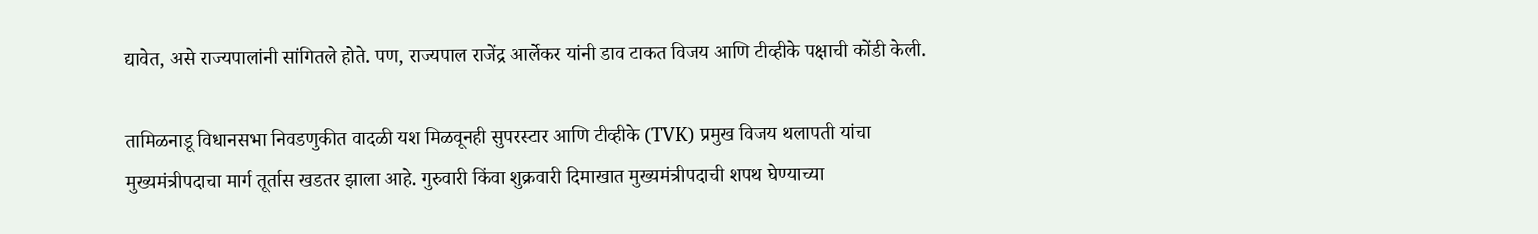द्यावेत, असे राज्यपालांनी सांगितले होते. पण, राज्यपाल राजेंद्र आर्लेकर यांनी डाव टाकत विजय आणि टीव्हीके पक्षाची कोंडी केली.

तामिळनाडू विधानसभा निवडणुकीत वादळी यश मिळवूनही सुपरस्टार आणि टीव्हीके (TVK) प्रमुख विजय थलापती यांचा मुख्यमंत्रीपदाचा मार्ग तूर्तास खडतर झाला आहे. गुरुवारी किंवा शुक्रवारी दिमाखात मुख्यमंत्रीपदाची शपथ घेण्याच्या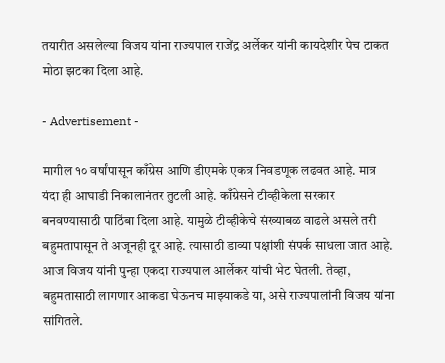तयारीत असलेल्या विजय यांना राज्यपाल राजेंद्र अर्लेकर यांनी कायदेशीर पेच टाकत मोठा झटका दिला आहे.

- Advertisement -

मागील १० वर्षांपासून काँग्रेस आणि डीएमके एकत्र निवडणूक लढवत आहे. मात्र यंदा ही आघाडी निकालानंतर तुटली आहे. काँग्रेसने टीव्हीकेला सरकार बनवण्यासाठी पाठिंबा दिला आहे. यामुळे टीव्हीकेचे संख्याबळ वाढले असले तरी बहुमतापासून ते अजूनही दूर आहे. त्यासाठी डाव्या पक्षांशी संपर्क साधला जात आहे. आज विजय यांनी पुन्हा एकदा राज्यपाल आर्लेकर यांची भेट घेतली. तेव्हा, बहुमतासाठी लागणार आकडा घेऊनच माझ्याकडे या, असे राज्यपालांनी विजय यांना सांगितले.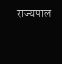राज्यपाल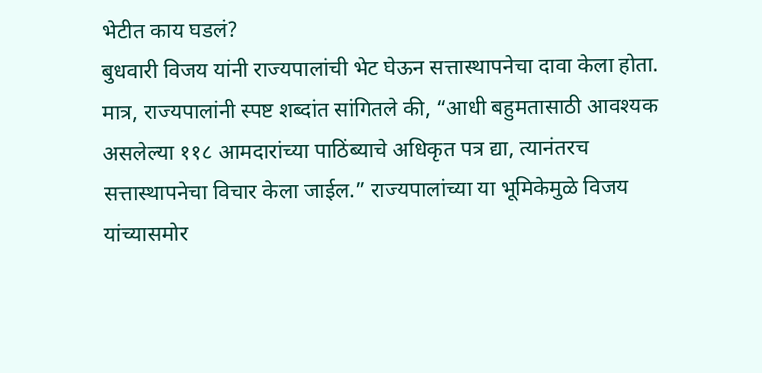भेटीत काय घडलं?
बुधवारी विजय यांनी राज्यपालांची भेट घेऊन सत्तास्थापनेचा दावा केला होता. मात्र, राज्यपालांनी स्पष्ट शब्दांत सांगितले की, “आधी बहुमतासाठी आवश्यक असलेल्या ११८ आमदारांच्या पाठिंब्याचे अधिकृत पत्र द्या, त्यानंतरच सत्तास्थापनेचा विचार केला जाईल.” राज्यपालांच्या या भूमिकेमुळे विजय यांच्यासमोर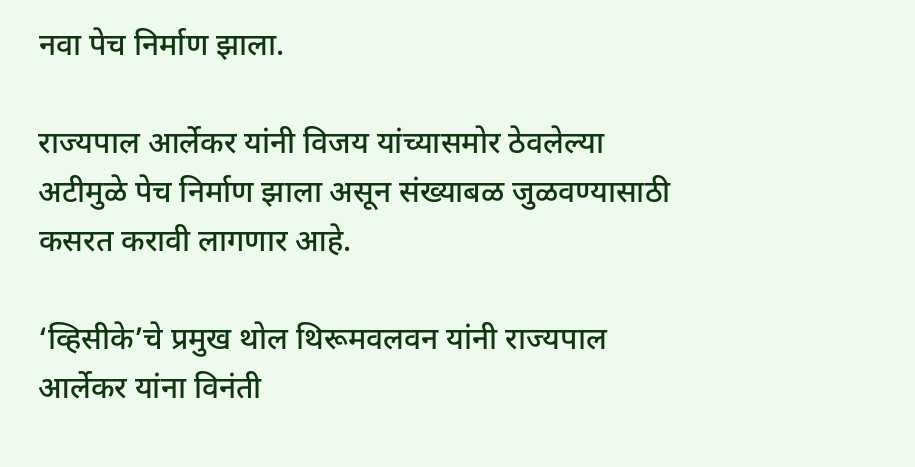नवा पेच निर्माण झाला.

राज्यपाल आर्लेकर यांनी विजय यांच्यासमोर ठेवलेल्या अटीमुळे पेच निर्माण झाला असून संख्याबळ जुळवण्यासाठी कसरत करावी लागणार आहे.

‘व्हिसीके’चे प्रमुख थोल थिरूमवलवन यांनी राज्यपाल आर्लेकर यांना विनंती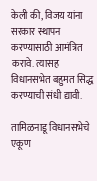केली की, विजय यांना सरकार स्थापन करण्यासाठी आमंत्रित करावे. त्यासह विधानसभेत बहुमत सिद्ध करण्याची संधी द्यावी.

तामिळनाडू विधानसभेचे एकूण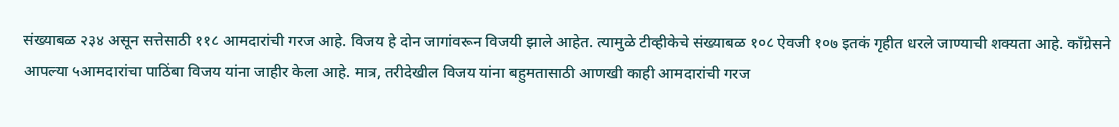संख्याबळ २३४ असून सत्तेसाठी ११८ आमदारांची गरज आहे. विजय हे दोन जागांवरून विजयी झाले आहेत. त्यामुळे टीव्हीकेचे संख्याबळ १०८ ऐवजी १०७ इतकं गृहीत धरले जाण्याची शक्यता आहे. काँग्रेसने आपल्या ५आमदारांचा पाठिंबा विजय यांना जाहीर केला आहे. मात्र, तरीदेखील विजय यांना बहुमतासाठी आणखी काही आमदारांची गरज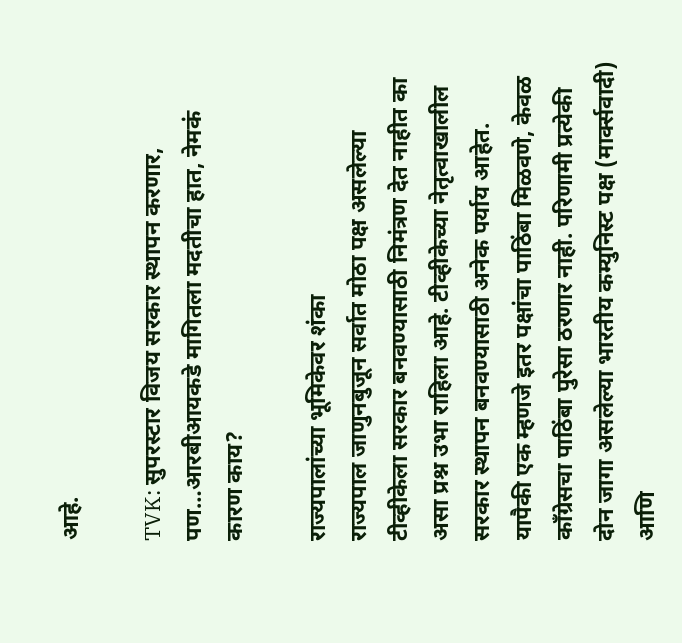आहे.

TVK: सुपरस्टार विजय सरकार स्थापन करणार, पण…आरबीआयकडे मागितला मदतीचा हात, नेमकं कारण काय?

राज्यपालांच्या भूमिकेवर शंका
राज्यपाल जाणुनबुजून सर्वात मोठा पक्ष असलेल्या टीव्हीकेला सरकार बनवण्यासाठी निमंत्रण देत नाहीत का असा प्रश्न उभा राहिला आहे. टीव्हीकेच्या नेतृत्वाखालील सरकार स्थापन बनवण्यासाठी अनेक पर्याय आहेत. यापैकी एक म्हणजे इतर पक्षांचा पाठिंबा मिळवणे, केवळ काँग्रेसचा पाठिंबा पुरेसा ठरणार नाही. परिणामी प्रत्येकी दोन जागा असलेल्या भारतीय कम्युनिस्ट पक्ष (मार्क्सवादी) आणि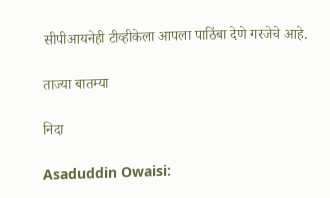सीपीआयनेही टीव्हीकेला आपला पाठिंबा देणे गरजेचे आहे.

ताज्या बातम्या

निदा

Asaduddin Owaisi: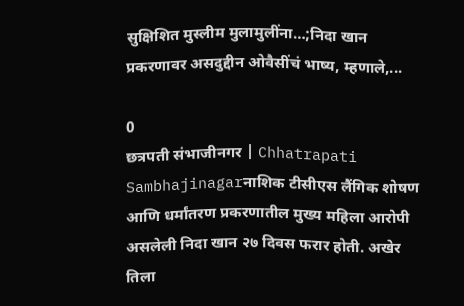सुक्षिशित मुस्लीम मुलामुलींना…;निदा खान प्रकरणावर असदुद्दीन ओवैसींचं भाष्य, म्हणाले,...

0
छत्रपती संभाजीनगर | Chhatrapati Sambhajinagarनाशिक टीसीएस लैंगिक शोषण आणि धर्मांतरण प्रकरणातील मुख्य महिला आरोपी असलेली निदा खान २७ दिवस फरार होती. अखेर तिला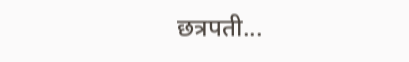छत्रपती...